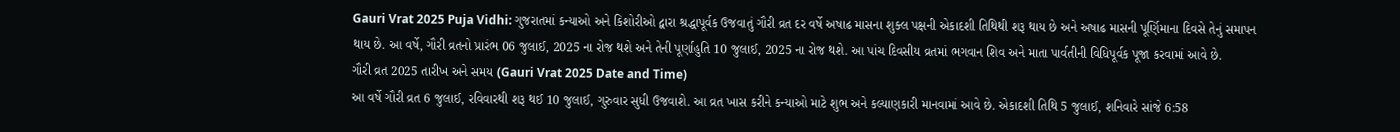Gauri Vrat 2025 Puja Vidhi: ગુજરાતમાં કન્યાઓ અને કિશોરીઓ દ્વારા શ્રદ્ધાપૂર્વક ઉજવાતું ગૌરી વ્રત દર વર્ષે અષાઢ માસના શુક્લ પક્ષની એકાદશી તિથિથી શરૂ થાય છે અને અષાઢ માસની પૂર્ણિમાના દિવસે તેનું સમાપન થાય છે. આ વર્ષે, ગૌરી વ્રતનો પ્રારંભ 06 જુલાઈ, 2025 ના રોજ થશે અને તેની પૂર્ણાહુતિ 10 જુલાઈ, 2025 ના રોજ થશે. આ પાંચ દિવસીય વ્રતમાં ભગવાન શિવ અને માતા પાર્વતીની વિધિપૂર્વક પૂજા કરવામાં આવે છે.
ગૌરી વ્રત 2025 તારીખ અને સમય (Gauri Vrat 2025 Date and Time)
આ વર્ષે ગૌરી વ્રત 6 જુલાઈ, રવિવારથી શરૂ થઈ 10 જુલાઈ, ગુરુવાર સુધી ઉજવાશે. આ વ્રત ખાસ કરીને કન્યાઓ માટે શુભ અને કલ્યાણકારી માનવામાં આવે છે. એકાદશી તિથિ 5 જુલાઈ, શનિવારે સાંજે 6:58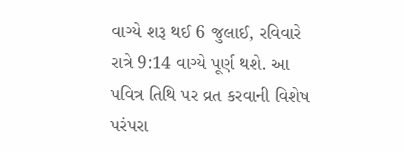વાગ્યે શરૂ થઈ 6 જુલાઈ, રવિવારે રાત્રે 9:14 વાગ્યે પૂર્ણ થશે. આ પવિત્ર તિથિ પર વ્રત કરવાની વિશેષ પરંપરા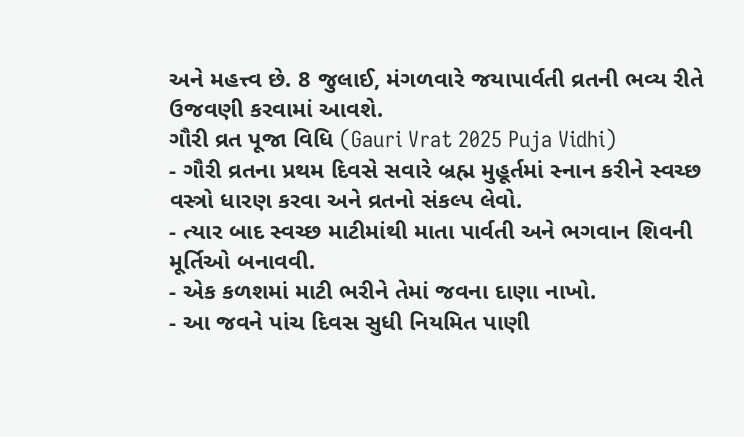અને મહત્ત્વ છે. 8 જુલાઈ, મંગળવારે જયાપાર્વતી વ્રતની ભવ્ય રીતે ઉજવણી કરવામાં આવશે.
ગૌરી વ્રત પૂજા વિધિ (Gauri Vrat 2025 Puja Vidhi)
- ગૌરી વ્રતના પ્રથમ દિવસે સવારે બ્રહ્મ મુહૂર્તમાં સ્નાન કરીને સ્વચ્છ વસ્ત્રો ધારણ કરવા અને વ્રતનો સંકલ્પ લેવો.
- ત્યાર બાદ સ્વચ્છ માટીમાંથી માતા પાર્વતી અને ભગવાન શિવની મૂર્તિઓ બનાવવી.
- એક કળશમાં માટી ભરીને તેમાં જવના દાણા નાખો.
- આ જવને પાંચ દિવસ સુધી નિયમિત પાણી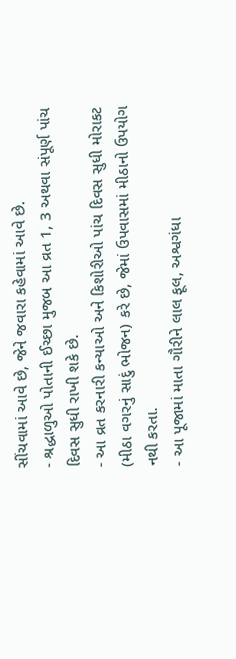સીંચવામાં આવે છે, જેને જવારા કહેવામાં આવે છે.
- શ્રદ્ધાળુઓ પોતાની ઈચ્છા મુજબ આ વ્રત 1, 3 અથવા સંપૂર્ણ પાંચ દિવસ સુધી રાખી શકે છે.
- આ વ્રત કરનારી કન્યાઓ અને કિશોરીઓ પાંચ દિવસ સુધી મોરાકટ (મીઠા વગરનું સાદું ભોજન) કરે છે, જેમાં ઉપવાસમાં મીઠાનો ઉપયોગ નથી કરતા.
- આ પૂજામાં માતા ગૌરીને લાલ ફૂલ, અશ્વગંધા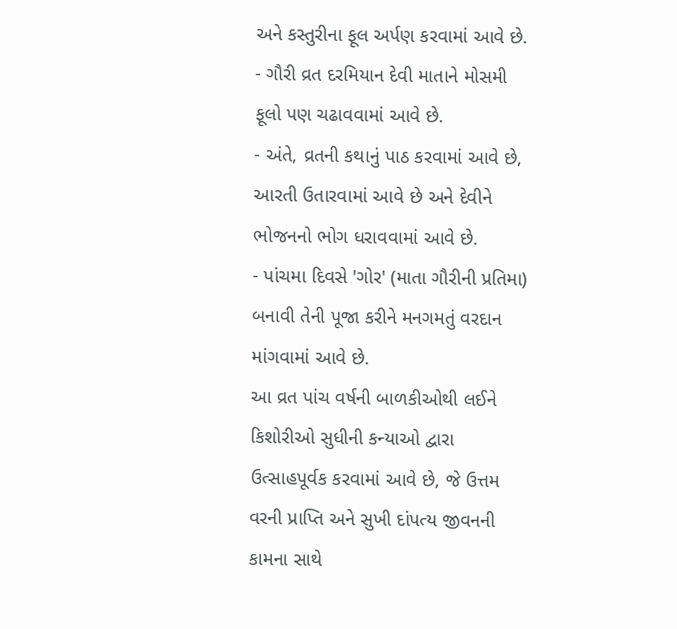અને કસ્તુરીના ફૂલ અર્પણ કરવામાં આવે છે.
- ગૌરી વ્રત દરમિયાન દેવી માતાને મોસમી ફૂલો પણ ચઢાવવામાં આવે છે.
- અંતે, વ્રતની કથાનું પાઠ કરવામાં આવે છે, આરતી ઉતારવામાં આવે છે અને દેવીને ભોજનનો ભોગ ધરાવવામાં આવે છે.
- પાંચમા દિવસે 'ગોર' (માતા ગૌરીની પ્રતિમા) બનાવી તેની પૂજા કરીને મનગમતું વરદાન માંગવામાં આવે છે.
આ વ્રત પાંચ વર્ષની બાળકીઓથી લઈને કિશોરીઓ સુધીની કન્યાઓ દ્વારા ઉત્સાહપૂર્વક કરવામાં આવે છે, જે ઉત્તમ વરની પ્રાપ્તિ અને સુખી દાંપત્ય જીવનની કામના સાથે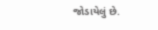જોડાયેલું છે.